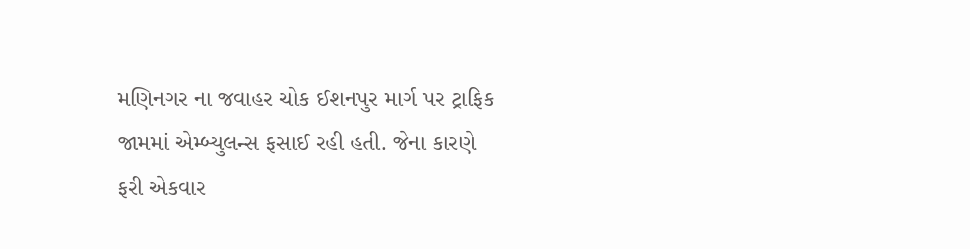મણિનગર ના જવાહર ચોક ઈશનપુર માર્ગ પર ટ્રાફિક જામમાં એમ્બ્યુલન્સ ફસાઈ રહી હતી. જેના કારણે ફરી એકવાર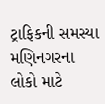ટ્રાફિકની સમસ્યા મણિનગરના લોકો માટે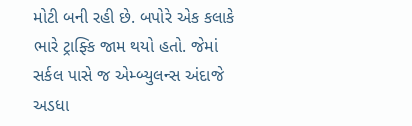મોટી બની રહી છે. બપોરે એક કલાકે ભારે ટ્રાફ્કિ જામ થયો હતો. જેમાં સર્કલ પાસે જ એમ્બ્યુલન્સ અંદાજે અડધા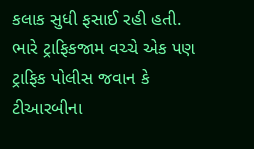કલાક સુધી ફસાઈ રહી હતી. ભારે ટ્રાફિકજામ વચ્ચે એક પણ ટ્રાફિક પોલીસ જવાન કે ટીઆરબીના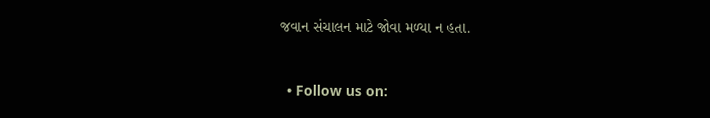જવાન સંચાલન માટે જોવા મળ્યા ન હતા.



  • Follow us on: